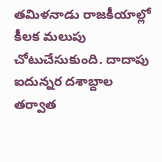తమిళనాడు రాజకీయాల్లో కీలక మలుపు చోటుచేసుకుంది. దాదాపు ఐదున్నర దశాబ్దాల తర్వాత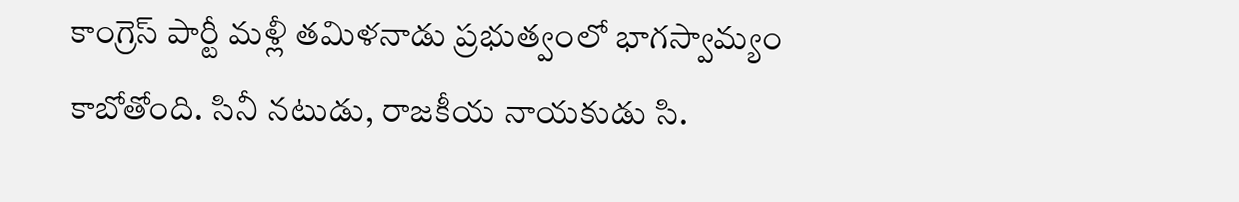కాంగ్రెస్ పార్టీ మళ్లీ తమిళనాడు ప్రభుత్వంలో భాగస్వామ్యం కాబోతోంది. సినీ నటుడు, రాజకీయ నాయకుడు సి.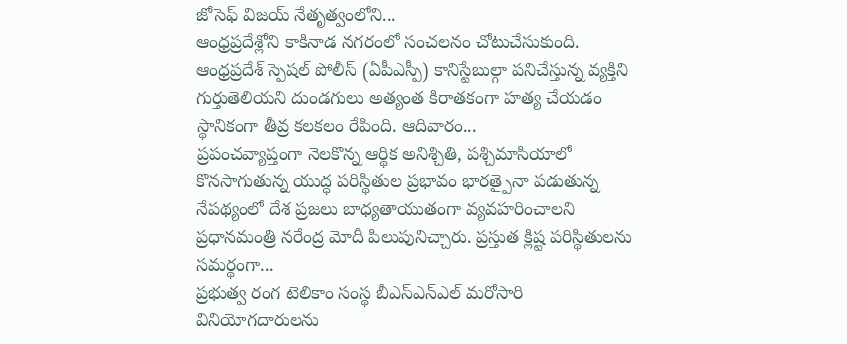జోసెఫ్ విజయ్ నేతృత్వంలోని...
ఆంధ్రప్రదేశ్లోని కాకినాడ నగరంలో సంచలనం చోటుచేసుకుంది. ఆంధ్రప్రదేశ్ స్పెషల్ పోలీస్ (ఏపీఎస్పీ) కానిస్టేబుల్గా పనిచేస్తున్న వ్యక్తిని గుర్తుతెలియని దుండగులు అత్యంత కిరాతకంగా హత్య చేయడం స్థానికంగా తీవ్ర కలకలం రేపింది. ఆదివారం...
ప్రపంచవ్యాప్తంగా నెలకొన్న ఆర్థిక అనిశ్చితి, పశ్చిమాసియాలో కొనసాగుతున్న యుద్ధ పరిస్థితుల ప్రభావం భారత్పైనా పడుతున్న నేపథ్యంలో దేశ ప్రజలు బాధ్యతాయుతంగా వ్యవహరించాలని ప్రధానమంత్రి నరేంద్ర మోదీ పిలుపునిచ్చారు. ప్రస్తుత క్లిష్ట పరిస్థితులను సమర్థంగా...
ప్రభుత్వ రంగ టెలికాం సంస్థ బీఎస్ఎన్ఎల్ మరోసారి వినియోగదారులను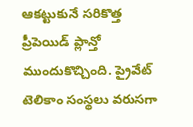ఆకట్టుకునే సరికొత్త ప్రీపెయిడ్ ప్లాన్తో ముందుకొచ్చింది. ప్రైవేట్ టెలికాం సంస్థలు వరుసగా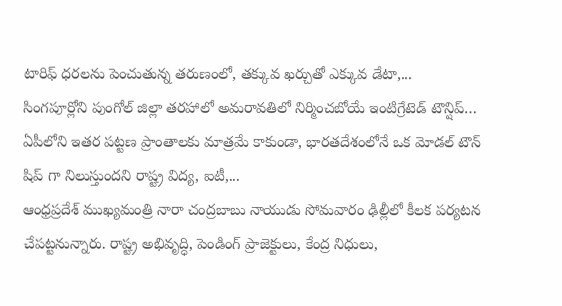టారిఫ్ ధరలను పెంచుతున్న తరుణంలో, తక్కువ ఖర్చుతో ఎక్కువ డేటా,...
సింగపూర్లోని పుంగోల్ జిల్లా తరహాలో అమరావతిలో నిర్మించబోయే ఇంటిగ్రేటెడ్ టౌన్షిప్… ఏపీలోని ఇతర పట్టణ ప్రాంతాలకు మాత్రమే కాకుండా, భారతదేశంలోనే ఒక మోడల్ టౌన్ షిప్ గా నిలుస్తుందని రాష్ట్ర విద్య, ఐటీ,...
ఆంధ్రప్రదేశ్ ముఖ్యమంత్రి నారా చంద్రబాబు నాయుడు సోమవారం ఢిల్లీలో కీలక పర్యటన చేపట్టనున్నారు. రాష్ట్ర అభివృద్ధి, పెండింగ్ ప్రాజెక్టులు, కేంద్ర నిధులు,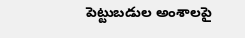పెట్టుబడుల అంశాలపై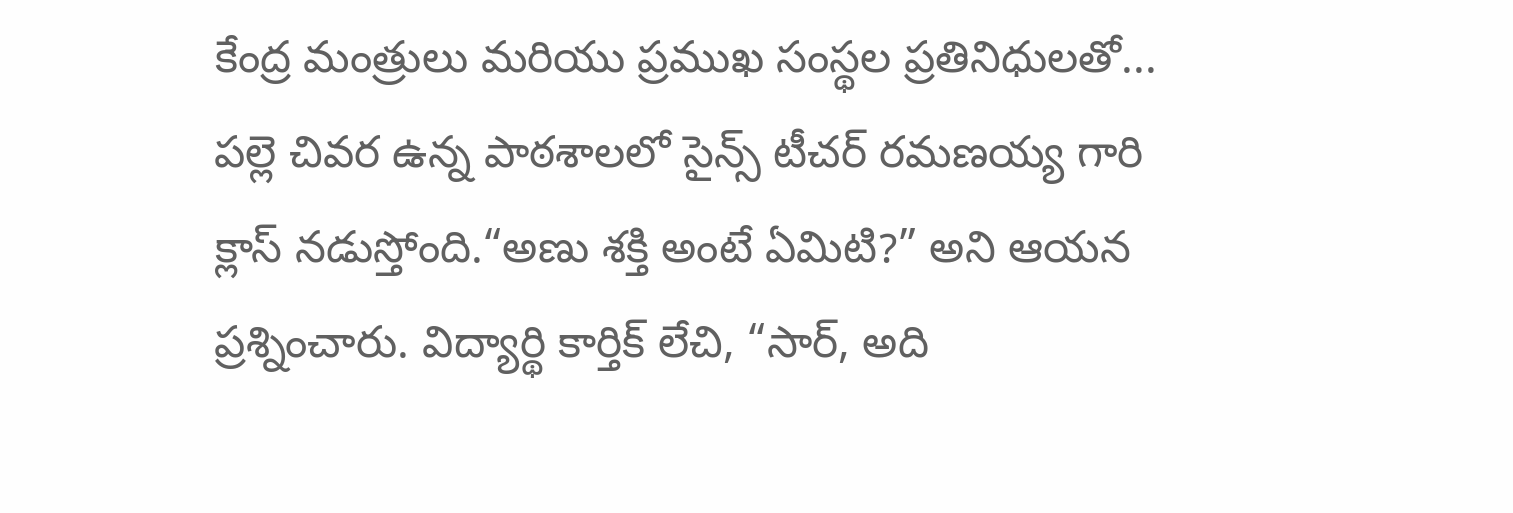కేంద్ర మంత్రులు మరియు ప్రముఖ సంస్థల ప్రతినిధులతో...
పల్లె చివర ఉన్న పాఠశాలలో సైన్స్ టీచర్ రమణయ్య గారి క్లాస్ నడుస్తోంది.“అణు శక్తి అంటే ఏమిటి?” అని ఆయన ప్రశ్నించారు. విద్యార్థి కార్తిక్ లేచి, “సార్, అది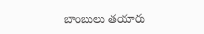బాంబులు తయారు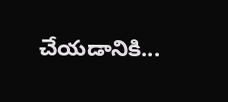చేయడానికి...